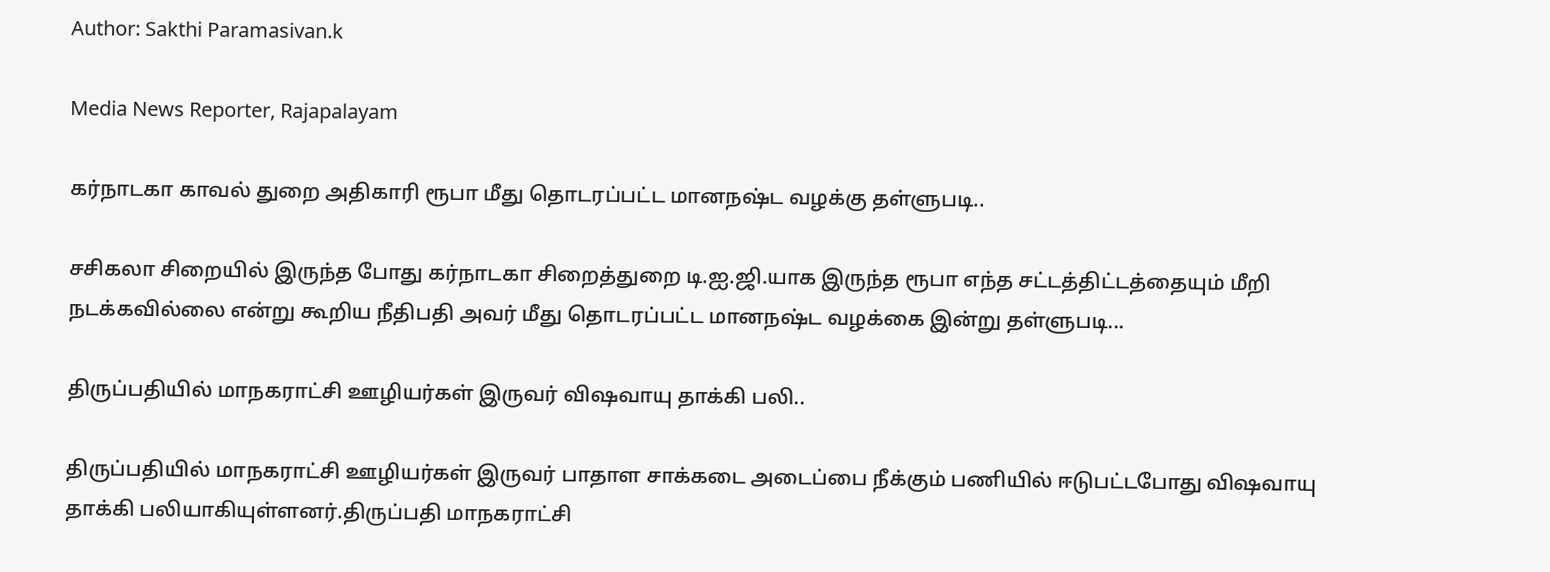Author: Sakthi Paramasivan.k

Media News Reporter, Rajapalayam

கர்நாடகா காவல் துறை அதிகாரி ரூபா மீது தொடரப்பட்ட மானநஷ்ட வழக்கு தள்ளுபடி..

சசிகலா சிறையில் இருந்த போது கர்நாடகா சிறைத்துறை டி.ஐ.ஜி.யாக இருந்த ரூபா எந்த சட்டத்திட்டத்தையும் மீறி நடக்கவில்லை என்று கூறிய நீதிபதி அவர் மீது தொடரப்பட்ட மானநஷ்ட வழக்கை இன்று தள்ளுபடி...

திருப்பதியில் மாநகராட்சி ஊழியர்கள் இருவர் விஷவாயு தாக்கி பலி..

திருப்பதியில் மாநகராட்சி ஊழியர்கள் இருவர் பாதாள சாக்கடை அடைப்பை நீக்கும் பணியில் ஈடுபட்டபோது விஷவாயு தாக்கி பலியாகியுள்ளனர்.திருப்பதி மாநகராட்சி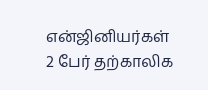என்ஜினியர்கள் 2 பேர் தற்காலிக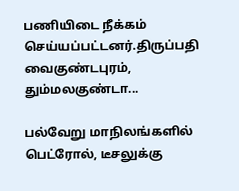பணியிடை நீக்கம் செய்யப்பட்டனர்.திருப்பதி வைகுண்டபுரம், தும்மலகுண்டா...

பல்வேறு மாநிலங்களில் பெட்ரோல், டீசலுக்கு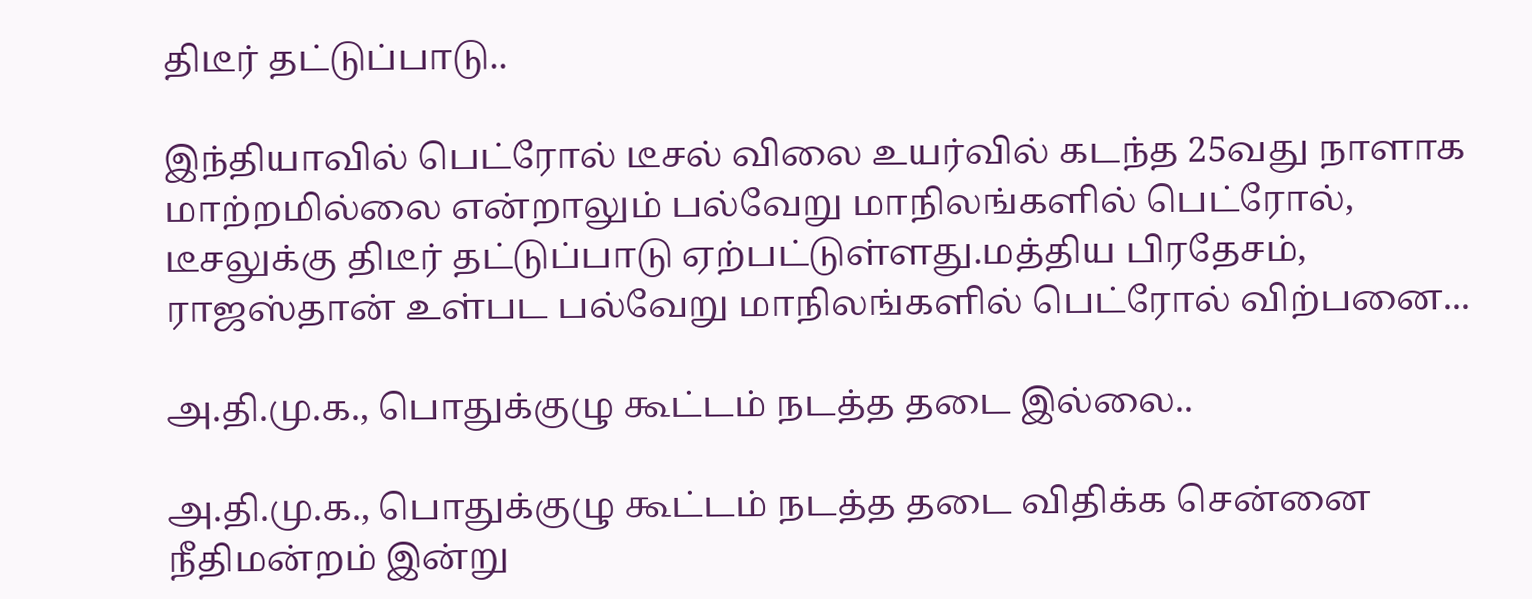திடீர் தட்டுப்பாடு..

இந்தியாவில் பெட்ரோல் டீசல் விலை உயர்வில் கடந்த 25வது நாளாக மாற்றமில்லை என்றாலும் பல்வேறு மாநிலங்களில் பெட்ரோல், டீசலுக்கு திடீர் தட்டுப்பாடு ஏற்பட்டுள்ளது.மத்திய பிரதேசம், ராஜஸ்தான் உள்பட பல்வேறு மாநிலங்களில் பெட்ரோல் விற்பனை...

அ.தி.மு.க., பொதுக்குழு கூட்டம் நடத்த தடை இல்லை..

அ.தி.மு.க., பொதுக்குழு கூட்டம் நடத்த தடை விதிக்க சென்னை நீதிமன்றம் இன்று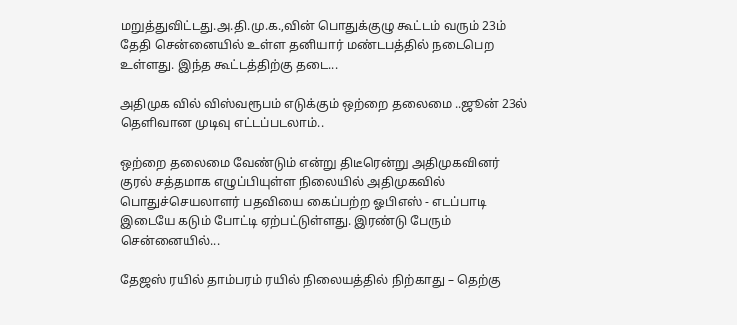மறுத்துவிட்டது.அ.தி.மு.க.,வின் பொதுக்குழு கூட்டம் வரும் 23ம் தேதி சென்னையில் உள்ள தனியார் மண்டபத்தில் நடைபெற உள்ளது. இந்த கூட்டத்திற்கு தடை...

அதிமுக வில் விஸ்வரூபம் எடுக்கும் ஒற்றை தலைமை ..ஜூன் 23ல் தெளிவான முடிவு எட்டப்படலாம்..

ஒற்றை தலைமை வேண்டும் என்று திடீரென்று அதிமுகவினர் குரல் சத்தமாக எழுப்பியுள்ள நிலையில் அதிமுகவில் பொதுச்செயலாளர் பதவியை கைப்பற்ற ஓபிஎஸ் - எடப்பாடி இடையே கடும் போட்டி ஏற்பட்டுள்ளது. இரண்டு பேரும் சென்னையில்...

தேஜஸ் ரயில் தாம்பரம் ரயில் நிலையத்தில் நிற்காது – தெற்கு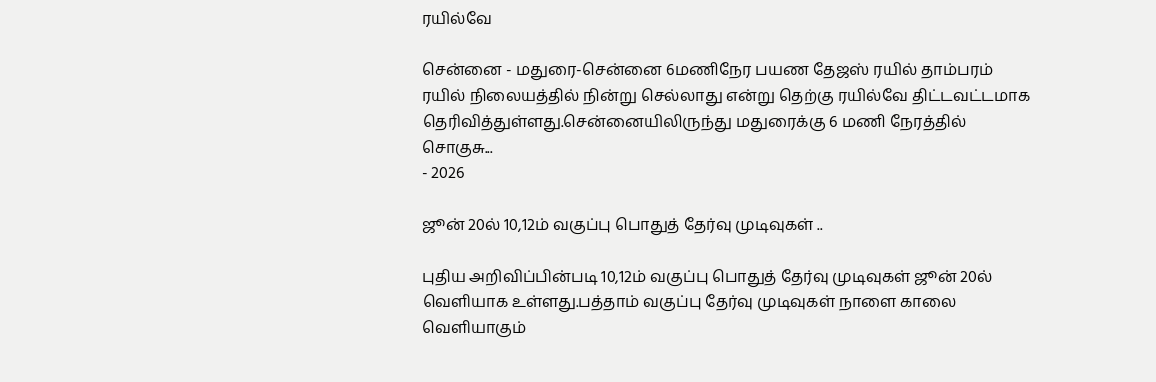ரயில்வே

சென்னை - மதுரை-சென்னை 6மணிநேர பயண தேஜஸ் ரயில் தாம்பரம் ரயில் நிலையத்தில் நின்று செல்லாது என்று தெற்கு ரயில்வே திட்டவட்டமாக தெரிவித்துள்ளது.சென்னையிலிருந்து மதுரைக்கு 6 மணி நேரத்தில் சொகுசு...
- 2026

ஜூன் 20ல் 10,12ம் வகுப்பு பொதுத் தேர்வு முடிவுகள் ..

புதிய அறிவிப்பின்படி 10,12ம் வகுப்பு பொதுத் தேர்வு முடிவுகள் ஜூன் 20ல் வெளியாக உள்ளது.பத்தாம் வகுப்பு தேர்வு முடிவுகள் நாளை காலை வெளியாகும்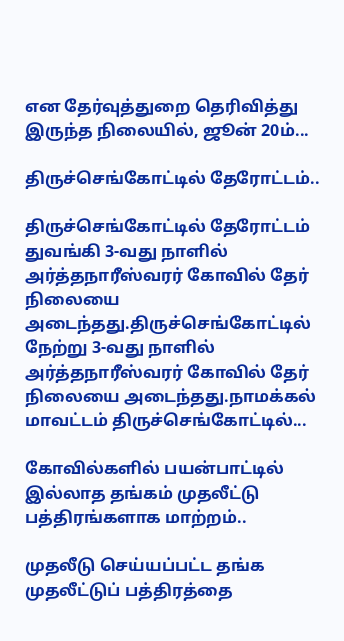என தேர்வுத்துறை தெரிவித்து இருந்த நிலையில், ஜூன் 20ம்...

திருச்செங்கோட்டில் தேரோட்டம்..

திருச்செங்கோட்டில் தேரோட்டம் துவங்கி 3-வது நாளில் அர்த்தநாரீஸ்வரர் கோவில் தேர் நிலையை அடைந்தது.திருச்செங்கோட்டில் நேற்று 3-வது நாளில் அர்த்தநாரீஸ்வரர் கோவில் தேர் நிலையை அடைந்தது.நாமக்கல் மாவட்டம் திருச்செங்கோட்டில்...

கோவில்களில் பயன்பாட்டில் இல்லாத தங்கம் முதலீட்டு பத்திரங்களாக மாற்றம்..

முதலீடு செய்யப்பட்ட தங்க முதலீட்டுப் பத்திரத்தை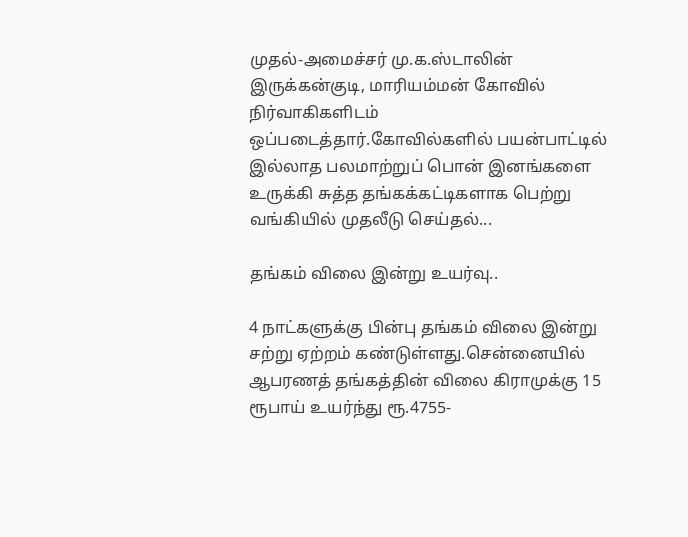முதல்-அமைச்சர் மு.க.ஸ்டாலின் இருக்கன்குடி, மாரியம்மன் கோவில் நிர்வாகிகளிடம்  ஒப்படைத்தார்.கோவில்களில் பயன்பாட்டில் இல்லாத பலமாற்றுப் பொன் இனங்களை உருக்கி சுத்த தங்கக்கட்டிகளாக பெற்று வங்கியில் முதலீடு செய்தல்...

தங்கம் விலை இன்று உயர்வு..

4 நாட்களுக்கு பின்பு தங்கம் விலை இன்று சற்று ஏற்றம் கண்டுள்ளது.சென்னையில் ஆபரணத் தங்கத்தின் விலை கிராமுக்கு 15 ரூபாய் உயர்ந்து ரூ.4755-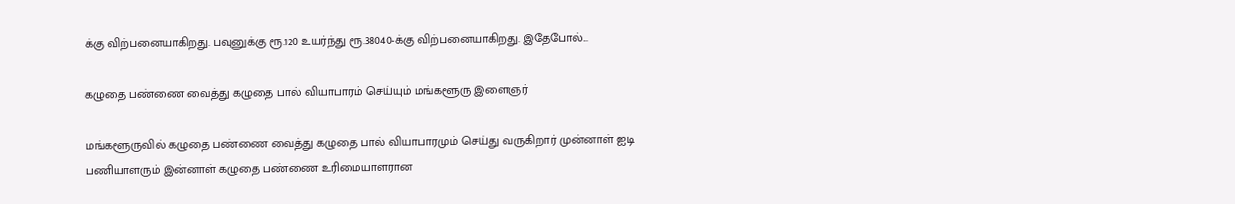க்கு விற்பனையாகிறது. பவுனுக்கு ரூ.120 உயர்ந்து ரூ.38040-க்கு விற்பனையாகிறது. இதேபோல்...

கழுதை பண்ணை வைத்து கழுதை பால் வியாபாரம் செய்யும் மங்களூரு இளைஞர்

மங்களூருவில் கழுதை பண்ணை வைத்து கழுதை பால் வியாபாரமும் செய்து வருகிறார் முன்னாள் ஐடி பணியாளரும் இன்னாள் கழுதை பண்ணை உரிமையாளரான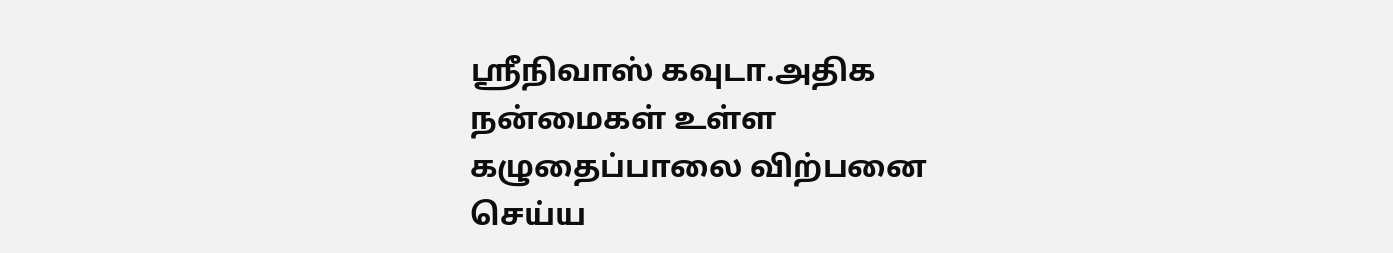ஸ்ரீநிவாஸ் கவுடா.அதிக நன்மைகள் உள்ள கழுதைப்பாலை விற்பனை செய்ய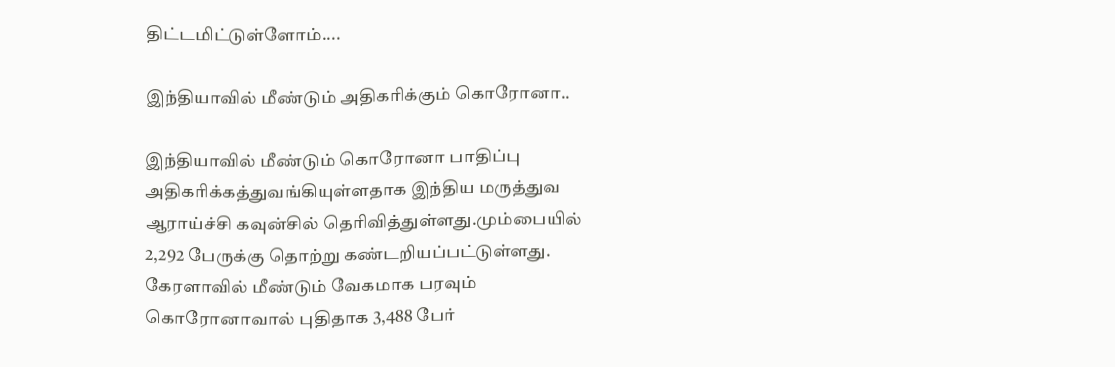திட்டமிட்டுள்ளோம்....

இந்தியாவில் மீண்டும் அதிகரிக்கும் கொரோனா..

இந்தியாவில் மீண்டும் கொரோனா பாதிப்பு அதிகரிக்கத்துவங்கியுள்ளதாக இந்திய மருத்துவ ஆராய்ச்சி கவுன்சில் தெரிவித்துள்ளது.மும்பையில் 2,292 பேருக்கு தொற்று கண்டறியப்பட்டுள்ளது. கேரளாவில் மீண்டும் வேகமாக பரவும் கொரோனாவால் புதிதாக 3,488 பேர்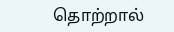தொற்றால்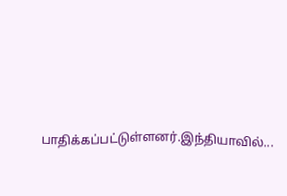பாதிக்கப்பட்டுள்ளனர்.இந்தியாவில்...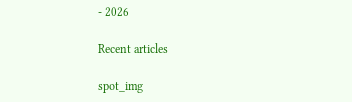- 2026

Recent articles

spot_img